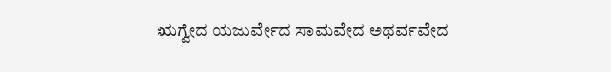ಋಗ್ವೇದ ಯಜುರ್ವೇದ ಸಾಮವೇದ ಅಥರ್ವವೇದ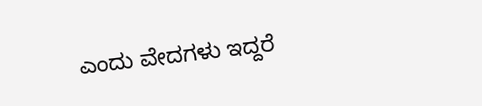ಎಂದು ವೇದಗಳು ಇದ್ದರೆ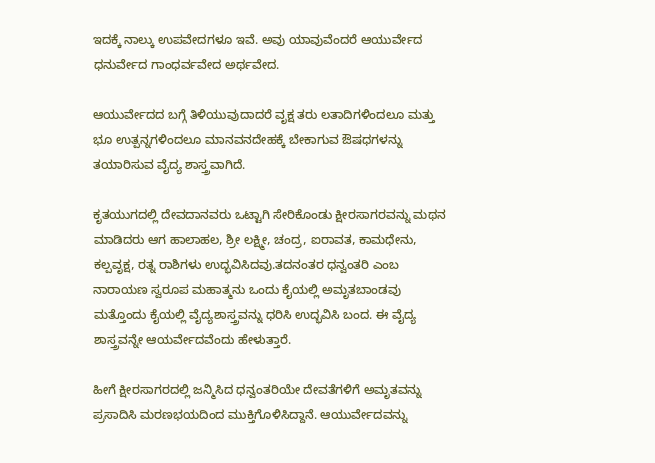ಇದಕ್ಕೆ ನಾಲ್ಕು ಉಪವೇದಗಳೂ ಇವೆ. ಅವು ಯಾವುವೆಂದರೆ ಆಯುರ್ವೇದ ಧನುರ್ವೇದ ಗಾಂಧರ್ವವೇದ ಅರ್ಥವೇದ.

ಆಯುರ್ವೇದದ ಬಗ್ಗೆ ತಿಳಿಯುವುದಾದರೆ ವೃಕ್ಷ ತರು ಲತಾದಿಗಳಿಂದಲೂ ಮತ್ತು ಭೂ ಉತ್ಪನ್ನಗಳಿಂದಲೂ ಮಾನವನದೇಹಕ್ಕೆ ಬೇಕಾಗುವ ಔಷಧಗಳನ್ನು ತಯಾರಿಸುವ ವೈದ್ಯ ಶಾಸ್ತ್ರವಾಗಿದೆ.

ಕೃತಯುಗದಲ್ಲಿ ದೇವದಾನವರು ಒಟ್ಟಾಗಿ ಸೇರಿಕೊಂಡು ಕ್ಷೀರಸಾಗರವನ್ನು ಮಥನ ಮಾಡಿದರು ಆಗ ಹಾಲಾಹಲ, ಶ್ರೀ ಲಕ್ಷ್ಮೀ, ಚಂದ್ರ, ಐರಾವತ, ಕಾಮಧೇನು, ಕಲ್ಪವೃಕ್ಷ, ರತ್ನ ರಾಶಿಗಳು ಉದ್ಭವಿಸಿದವು.ತದನಂತರ ಧನ್ವಂತರಿ ಎಂಬ ನಾರಾಯಣ ಸ್ವರೂಪ ಮಹಾತ್ಮನು ಒಂದು ಕೈಯಲ್ಲಿ ಅಮೃತಬಾಂಡವು ಮತ್ತೊಂದು ಕೈಯಲ್ಲಿ ವೈದ್ಯಶಾಸ್ತ್ರವನ್ನು ಧರಿಸಿ ಉದ್ಭವಿಸಿ ಬಂದ. ಈ ವೈದ್ಯ ಶಾಸ್ತ್ರವನ್ನೇ ಆಯರ್ವೇದವೆಂದು ಹೇಳುತ್ತಾರೆ.

ಹೀಗೆ ಕ್ಷೀರಸಾಗರದಲ್ಲಿ ಜನ್ಮಿಸಿದ ಧನ್ವಂತರಿಯೇ ದೇವತೆಗಳಿಗೆ ಅಮೃತವನ್ನು ಪ್ರಸಾದಿಸಿ ಮರಣಭಯದಿಂದ ಮುಕ್ತಿಗೊಳಿಸಿದ್ದಾನೆ. ಆಯುರ್ವೇದವನ್ನು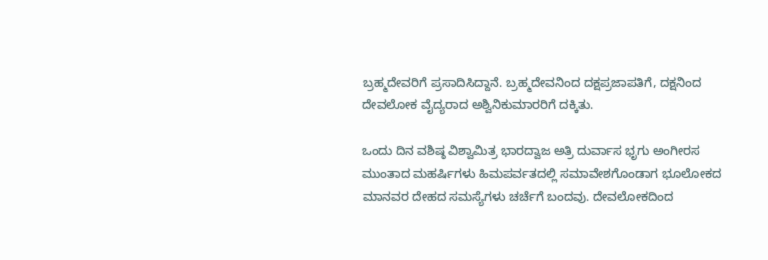ಬ್ರಹ್ಮದೇವರಿಗೆ ಪ್ರಸಾದಿಸಿದ್ದಾನೆ. ಬ್ರಹ್ಮದೇವನಿಂದ ದಕ್ಷಪ್ರಜಾಪತಿಗೆ, ದಕ್ಷನಿಂದ ದೇವಲೋಕ ವೈದ್ಯರಾದ ಅಶ್ವಿನಿಕುಮಾರರಿಗೆ ದಕ್ಕಿತು.

ಒಂದು ದಿನ ವಶಿಷ್ಠ ವಿಶ್ವಾಮಿತ್ರ ಭಾರದ್ವಾಜ ಅತ್ರಿ ದುರ್ವಾಸ ಭೃಗು ಅಂಗೀರಸ ಮುಂತಾದ ಮಹರ್ಷಿಗಳು ಹಿಮಪರ್ವತದಲ್ಲಿ ಸಮಾವೇಶಗೊಂಡಾಗ ಭೂಲೋಕದ ಮಾನವರ ದೇಹದ ಸಮಸ್ಯೆಗಳು ಚರ್ಚೆಗೆ ಬಂದವು. ದೇವಲೋಕದಿಂದ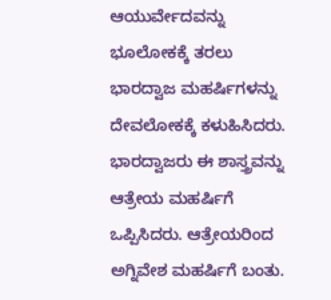ಆಯುರ್ವೇದವನ್ನು ಭೂಲೋಕಕ್ಕೆ ತರಲು ಭಾರದ್ವಾಜ ಮಹರ್ಷಿಗಳನ್ನು ದೇವಲೋಕಕ್ಕೆ ಕಳುಹಿಸಿದರು. ಭಾರದ್ವಾಜರು ಈ ಶಾಸ್ತ್ರವನ್ನು ಆತ್ರೇಯ ಮಹರ್ಷಿಗೆ ಒಪ್ಪಿಸಿದರು. ಆತ್ರೇಯರಿಂದ ಅಗ್ನಿವೇಶ ಮಹರ್ಷಿಗೆ ಬಂತು.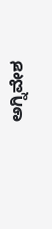ಅಗ್ನಿವೇಶ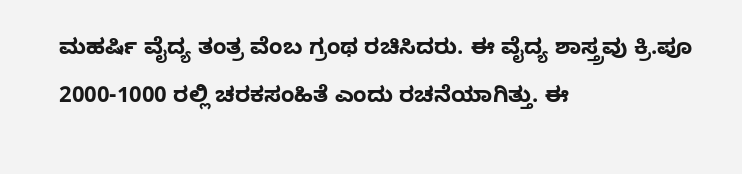ಮಹರ್ಷಿ ವೈದ್ಯ ತಂತ್ರ ವೆಂಬ ಗ್ರಂಥ ರಚಿಸಿದರು. ಈ ವೈದ್ಯ ಶಾಸ್ತ್ರವು ಕ್ರಿ.ಪೂ 2000-1000 ರಲ್ಲಿ ಚರಕಸಂಹಿತೆ ಎಂದು ರಚನೆಯಾಗಿತ್ತು. ಈ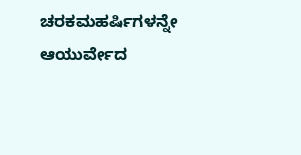ಚರಕಮಹರ್ಷಿಗಳನ್ನೇ ಆಯುರ್ವೇದ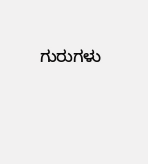ಗುರುಗಳು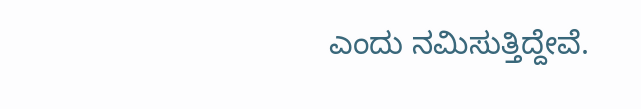ಎಂದು ನಮಿಸುತ್ತಿದ್ದೇವೆ.